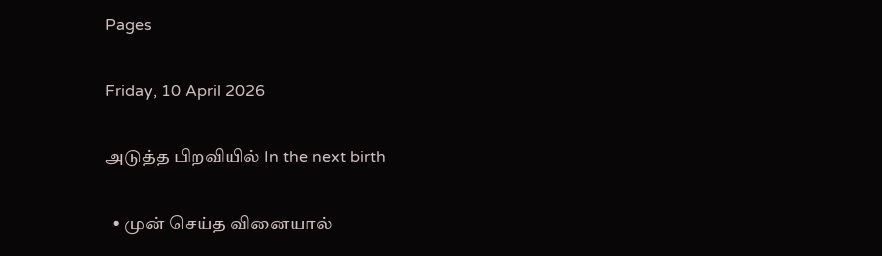Pages

Friday, 10 April 2026

அடுத்த பிறவியில் In the next birth

  • முன் செய்த வினையால்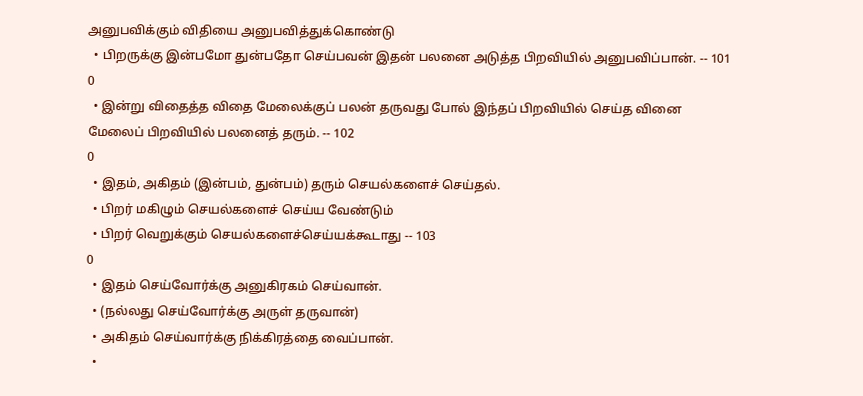அனுபவிக்கும் விதியை அனுபவித்துக்கொண்டு
  • பிறருக்கு இன்பமோ துன்பதோ செய்பவன் இதன் பலனை அடுத்த பிறவியில் அனுபவிப்பான். -- 101
0
  • இன்று விதைத்த விதை மேலைக்குப் பலன் தருவது போல் இந்தப் பிறவியில் செய்த வினை மேலைப் பிறவியில் பலனைத் தரும். -- 102
0
  • இதம், அகிதம் (இன்பம், துன்பம்) தரும் செயல்களைச் செய்தல்.
  • பிறர் மகிழும் செயல்களைச் செய்ய வேண்டும்
  • பிறர் வெறுக்கும் செயல்களைச்செய்யக்கூடாது -- 103
0
  • இதம் செய்வோர்க்கு அனுகிரகம் செய்வான்.
  • (நல்லது செய்வோர்க்கு அருள் தருவான்)
  • அகிதம் செய்வார்க்கு நிக்கிரத்தை வைப்பான்.
  •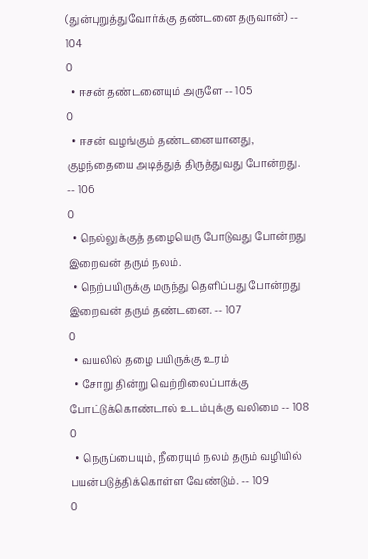(துன்புறுத்துவோர்க்கு தண்டனை தருவான்) -- 104
0
  • ஈசன் தண்டனையும் அருளே -- 105
0
  • ஈசன் வழங்கும் தண்டனையானது, குழந்தையை அடித்துத் திருத்துவது போன்றது. -- 106
0
  • நெல்லுக்குத் தழையெரு போடுவது போன்றது இறைவன் தரும் நலம்.
  • நெற்பயிருக்கு மருந்து தெளிப்பது போன்றது இறைவன் தரும் தண்டனை. -- 107
0
  • வயலில் தழை பயிருக்கு உரம்
  • சோறு தின்று வெற்றிலைப்பாக்கு போட்டுக்கொண்டால் உடம்புக்கு வலிமை -- 108
0
  • நெருப்பையும், நீரையும் நலம் தரும் வழியில் பயன்படுத்திக்கொள்ள வேண்டும். -- 109
0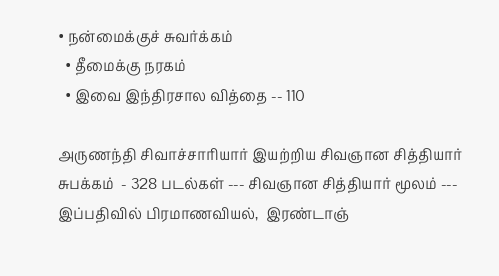• நன்மைக்குச் சுவர்க்கம்
  • தீமைக்கு நரகம்
  • இவை இந்திரசால வித்தை -- 110

அருணந்தி சிவாச்சாரியார் இயற்றிய சிவஞான சித்தியார் சுபக்கம்  - 328 படல்கள் --- சிவஞான சித்தியார் மூலம் --- இப்பதிவில் பிரமாணவியல்,  இரண்டாஞ்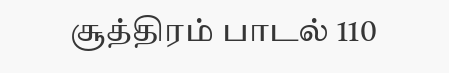சூத்திரம் பாடல் 110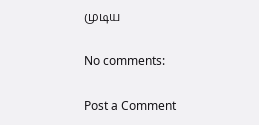முடிய

No comments:

Post a Comment